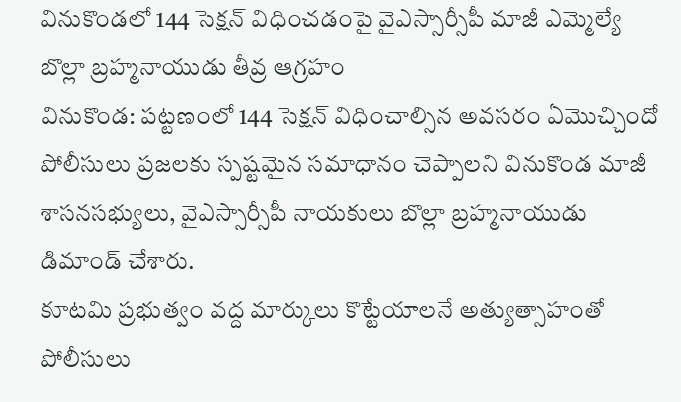వినుకొండలో 144 సెక్షన్ విధించడంపై వైఎస్సార్సీపీ మాజీ ఎమ్మెల్యే బొల్లా బ్రహ్మనాయుడు తీవ్ర ఆగ్రహం
వినుకొండ: పట్టణంలో 144 సెక్షన్ విధించాల్సిన అవసరం ఏమొచ్చిందో పోలీసులు ప్రజలకు స్పష్టమైన సమాధానం చెప్పాలని వినుకొండ మాజీ శాసనసభ్యులు, వైఎస్సార్సీపీ నాయకులు బొల్లా బ్రహ్మనాయుడు డిమాండ్ చేశారు.
కూటమి ప్రభుత్వం వద్ద మార్కులు కొట్టేయాలనే అత్యుత్సాహంతో పోలీసులు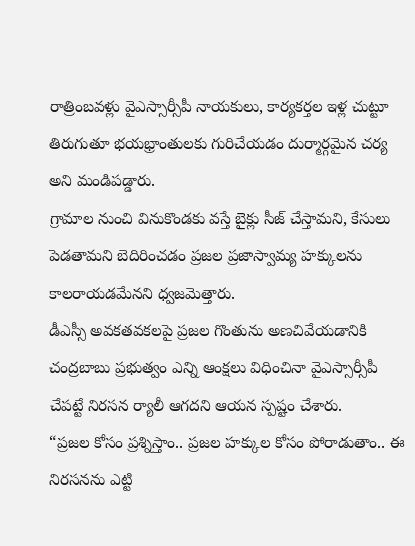రాత్రింబవళ్లు వైఎస్సార్సీపీ నాయకులు, కార్యకర్తల ఇళ్ల చుట్టూ తిరుగుతూ భయభ్రాంతులకు గురిచేయడం దుర్మార్గమైన చర్య అని మండిపడ్డారు.
గ్రామాల నుంచి వినుకొండకు వస్తే బైక్లు సీజ్ చేస్తామని, కేసులు పెడతామని బెదిరించడం ప్రజల ప్రజాస్వామ్య హక్కులను కాలరాయడమేనని ధ్వజమెత్తారు.
డీఎస్సీ అవకతవకలపై ప్రజల గొంతును అణచివేయడానికి చంద్రబాబు ప్రభుత్వం ఎన్ని ఆంక్షలు విధించినా వైఎస్సార్సీపీ చేపట్టే నిరసన ర్యాలీ ఆగదని ఆయన స్పష్టం చేశారు.
“ప్రజల కోసం ప్రశ్నిస్తాం.. ప్రజల హక్కుల కోసం పోరాడుతాం.. ఈ నిరసనను ఎట్టి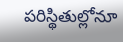పరిస్థితుల్లోనూ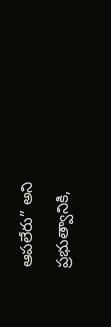ఆపలేరు” అని ప్రభుత్వానికి,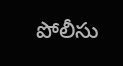పోలీసు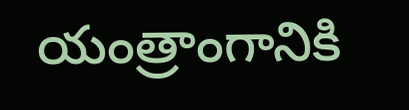యంత్రాంగానికి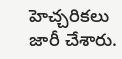హెచ్చరికలు జారీ చేశారు.